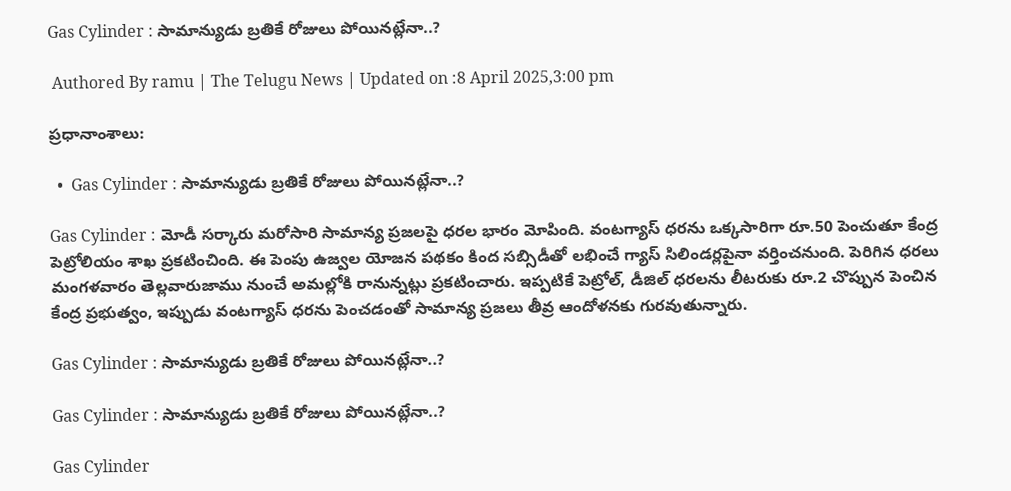Gas Cylinder : సామాన్యుడు బ్రతికే రోజులు పోయినట్లేనా..?

 Authored By ramu | The Telugu News | Updated on :8 April 2025,3:00 pm

ప్రధానాంశాలు:

  •  Gas Cylinder : సామాన్యుడు బ్రతికే రోజులు పోయినట్లేనా..?

Gas Cylinder : మోడీ సర్కారు మరోసారి సామాన్య ప్రజలపై ధరల భారం మోపింది. వంటగ్యాస్ ధరను ఒక్కసారిగా రూ.50 పెంచుతూ కేంద్ర పెట్రోలియం శాఖ ప్రకటించింది. ఈ పెంపు ఉజ్వల యోజన పథకం కింద సబ్సిడీతో లభించే గ్యాస్ సిలిండర్లపైనా వర్తించనుంది. పెరిగిన ధరలు మంగళవారం తెల్లవారుజాము నుంచే అమల్లోకి రానున్నట్లు ప్రకటించారు. ఇప్పటికే పెట్రోల్, డీజిల్ ధరలను లీటరుకు రూ.2 చొప్పున పెంచిన కేంద్ర ప్రభుత్వం, ఇప్పుడు వంటగ్యాస్ ధరను పెంచడంతో సామాన్య ప్రజలు తీవ్ర ఆందోళనకు గురవుతున్నారు.

Gas Cylinder : సామాన్యుడు బ్రతికే రోజులు పోయినట్లేనా..?

Gas Cylinder : సామాన్యుడు బ్రతికే రోజులు పోయినట్లేనా..?

Gas Cylinder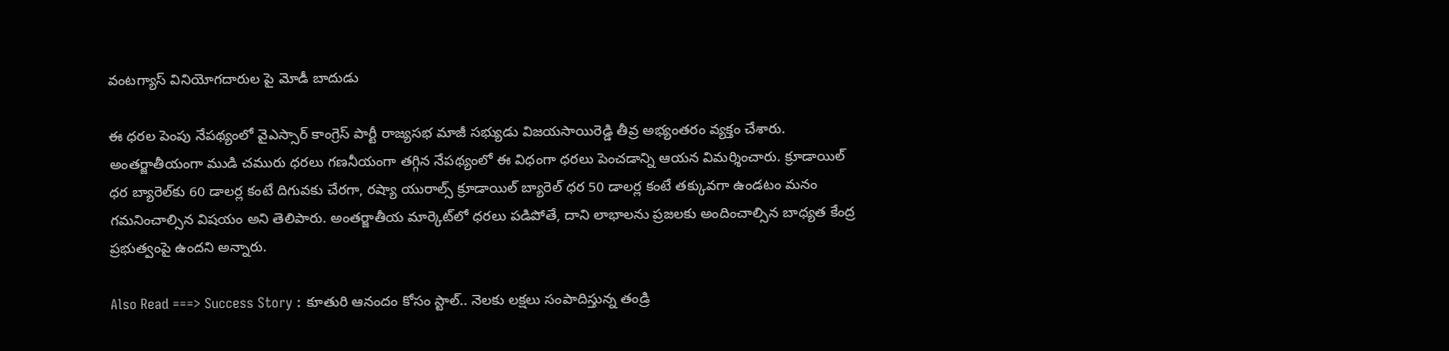వంటగ్యాస్ వినియోగదారుల పై మోడీ బాదుడు

ఈ ధరల పెంపు నేపథ్యంలో వైఎస్సార్ కాంగ్రెస్ పార్టీ రాజ్యసభ మాజీ సభ్యుడు విజయసాయిరెడ్డి తీవ్ర అభ్యంతరం వ్యక్తం చేశారు. అంతర్జాతీయంగా ముడి చమురు ధరలు గణనీయంగా తగ్గిన నేపథ్యంలో ఈ విధంగా ధరలు పెంచడాన్ని ఆయన విమర్శించారు. క్రూడాయిల్ ధర బ్యారెల్‌కు 60 డాలర్ల కంటే దిగువకు చేరగా, రష్యా యురాల్స్ క్రూడాయిల్ బ్యారెల్ ధర 50 డాలర్ల కంటే తక్కువగా ఉండటం మనం గమనించాల్సిన విషయం అని తెలిపారు. అంతర్జాతీయ మార్కెట్‌లో ధరలు పడిపోతే, దాని లాభాలను ప్రజలకు అందించాల్సిన బాధ్యత కేంద్ర ప్రభుత్వంపై ఉందని అన్నారు.

Also Read ===> Success Story : కూతురి ఆనందం కోసం స్టాల్.. నెల‌కు ల‌క్ష‌లు సంపాదిస్తున్న తండ్రి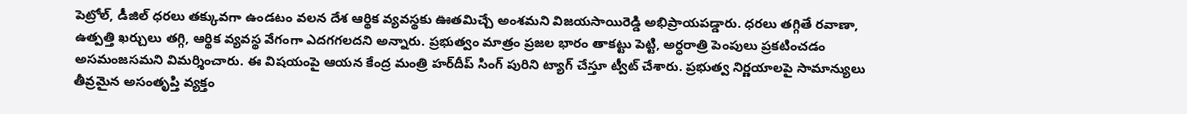పెట్రోల్, డీజిల్ ధరలు తక్కువగా ఉండటం వలన దేశ ఆర్థిక వ్యవస్థకు ఊతమిచ్చే అంశమని విజయసాయిరెడ్డి అభిప్రాయపడ్డారు. ధరలు తగ్గితే రవాణా, ఉత్పత్తి ఖర్చులు తగ్గి, ఆర్థిక వ్యవస్థ వేగంగా ఎదగగలదని అన్నారు. ప్రభుత్వం మాత్రం ప్రజల భారం తాకట్టు పెట్టి, అర్ధరాత్రి పెంపులు ప్రకటించడం అసమంజసమని విమర్శించారు. ఈ విషయంపై ఆయన కేంద్ర మంత్రి హర్‌దీప్ సింగ్ పురిని ట్యాగ్ చేస్తూ ట్వీట్ చేశారు. ప్రభుత్వ నిర్ణయాలపై సామాన్యులు తీవ్రమైన అసంతృప్తి వ్యక్తం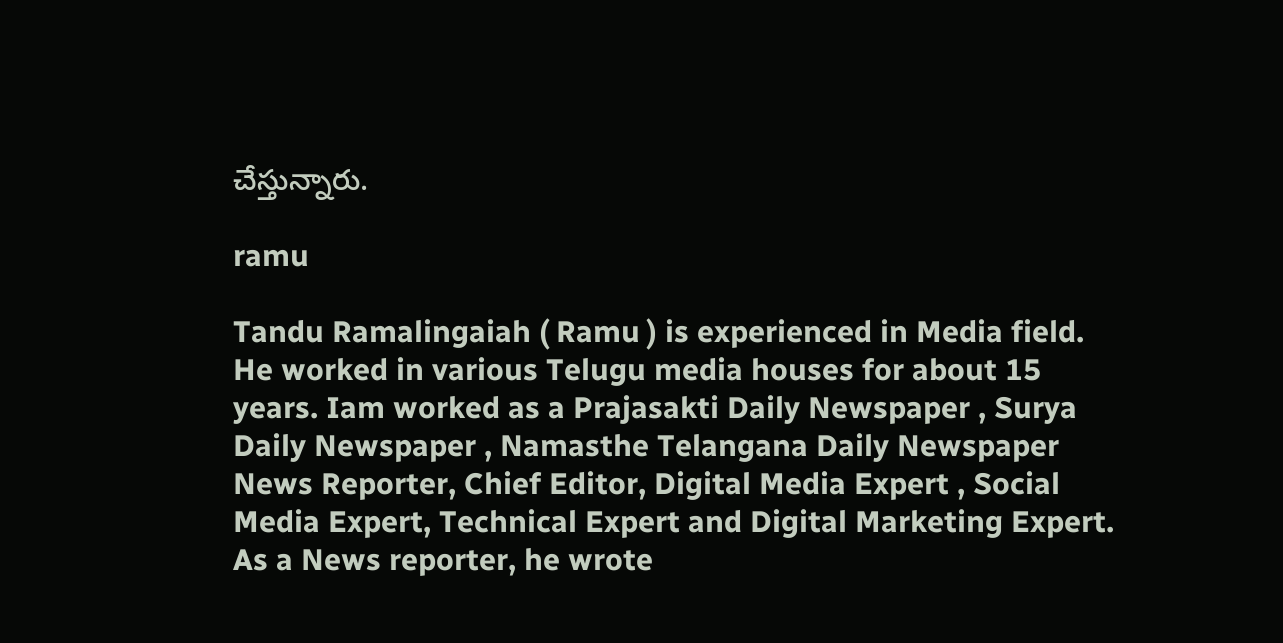చేస్తున్నారు.

ramu

Tandu Ramalingaiah ( Ramu ) is experienced in Media field. He worked in various Telugu media houses for about 15 years. Iam worked as a Prajasakti Daily Newspaper , Surya Daily Newspaper , Namasthe Telangana Daily Newspaper News Reporter, Chief Editor, Digital Media Expert , Social Media Expert, Technical Expert and Digital Marketing Expert. As a News reporter, he wrote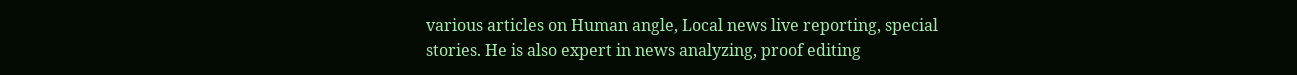various articles on Human angle, Local news live reporting, special stories. He is also expert in news analyzing, proof editing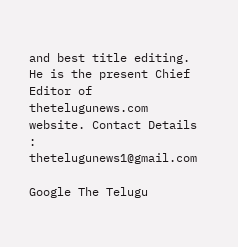and best title editing. He is the present Chief Editor of thetelugunews.com website. Contact Details : thetelugunews1@gmail.com

Google The Telugu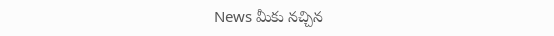News మీకు నచ్చిన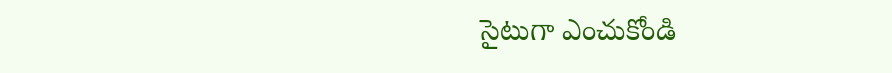సైటుగా ఎంచుకోండి